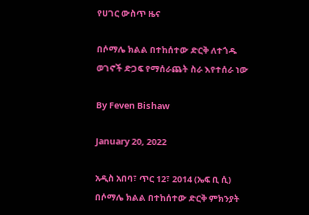የሀገር ውስጥ ዜና

በሶማሌ ክልል በተከሰተው ድርቅ ለተጎዱ ወገኖች ድጋፍ የማሰራጨት ስራ እየተሰራ ነው

By Feven Bishaw

January 20, 2022

አዲስ አበባ፣ ጥር 12፣ 2014 (ኤፍ ቢ ሲ) በሶማሌ ክልል በተከሰተው ድርቅ ምክንያት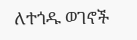ለተጎዱ ወገኖች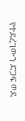የተደረገውን ድጋፍ ወደ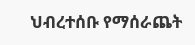ህብረተሰቡ የማሰራጨት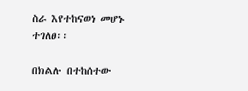ስራ እየተከናወነ መሆኑ ተገለፀ፡፡

በክልሉ በተከሰተው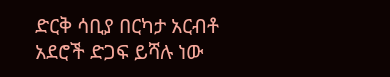ድርቅ ሳቢያ በርካታ አርብቶ አደሮች ድጋፍ ይሻሉ ነው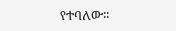የተባለው፡፡